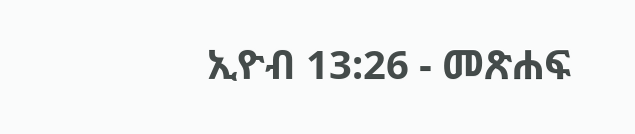ኢዮብ 13:26 - መጽሐፍ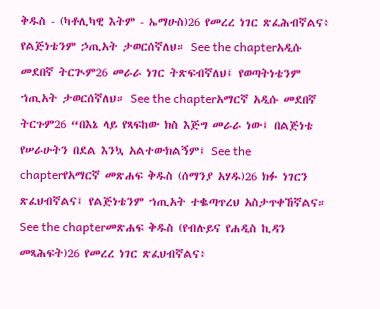ቅዱስ - (ካቶሊካዊ እትም - ኤማሁስ)26 የመረረ ነገር ጽፈሕብኛልና፥ የልጅነቴንም ኃጢአት ታወርሰኛለህ። See the chapterአዲሱ መደበኛ ትርጒም26 መራራ ነገር ትጽፍብኛለህ፤ የወጣትነቴንም ኀጢአት ታወርሰኛለህ። See the chapterአማርኛ አዲሱ መደበኛ ትርጉም26 “በእኔ ላይ የጻፍከው ክስ እጅግ መራራ ነው፤ በልጅነቴ የሠራሁትን በደል እንኳ አልተውክልኝም፤ See the chapterየአማርኛ መጽሐፍ ቅዱስ (ሰማንያ አሃዱ)26 ክፉ ነገርን ጽፈህብኛልና፤ የልጅነቴንም ኀጢአት ተቈጣጥረህ አስታጥቀኸኛልና። See the chapterመጽሐፍ ቅዱስ (የብሉይና የሐዲስ ኪዳን መጻሕፍት)26 የመረረ ነገር ጽፈህብኛልና፥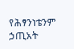የሕፃንነቴንም ኃጢአት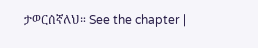ታወርሰኛለህ። See the chapter |